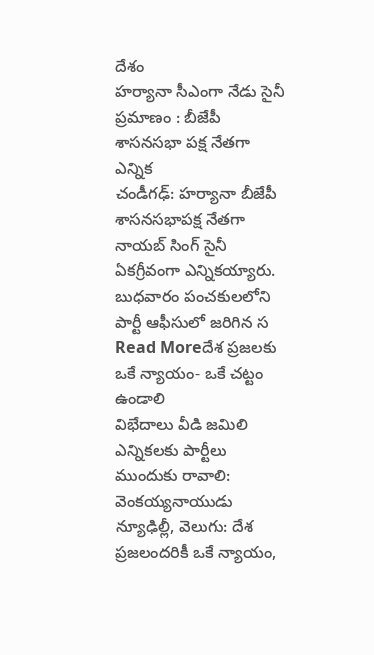దేశం
హర్యానా సీఎంగా నేడు సైనీ ప్రమాణం : బీజేపీ శాసనసభా పక్ష నేతగా ఎన్నిక
చండీగఢ్: హర్యానా బీజేపీ శాసనసభాపక్ష నేతగా నాయబ్ సింగ్ సైనీ ఏకగ్రీవంగా ఎన్నికయ్యారు. బుధవారం పంచకులలోని పార్టీ ఆఫీసులో జరిగిన స
Read Moreదేశ ప్రజలకు ఒకే న్యాయం- ఒకే చట్టం ఉండాలి
విభేదాలు వీడి జమిలి ఎన్నికలకు పార్టీలు ముందుకు రావాలి: వెంకయ్యనాయుడు న్యూఢిల్లీ, వెలుగు: దేశ ప్రజలందరికీ ఒకే న్యాయం,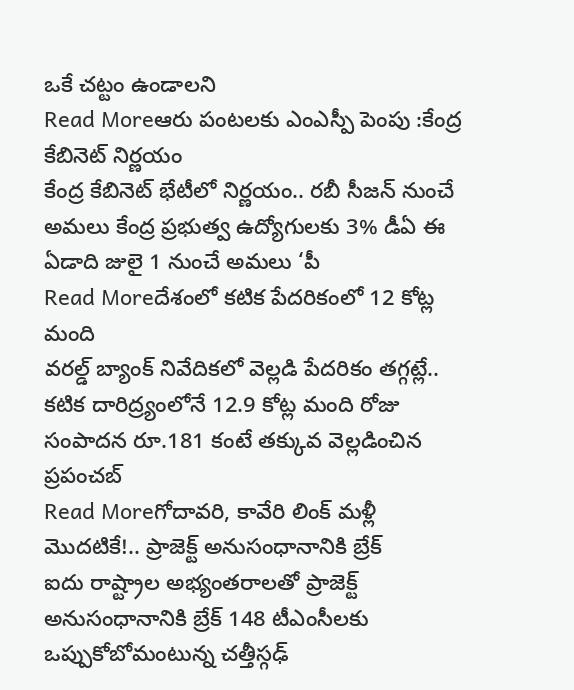ఒకే చట్టం ఉండాలని
Read Moreఆరు పంటలకు ఎంఎస్పీ పెంపు :కేంద్ర కేబినెట్ నిర్ణయం
కేంద్ర కేబినెట్ భేటీలో నిర్ణయం.. రబీ సీజన్ నుంచే అమలు కేంద్ర ప్రభుత్వ ఉద్యోగులకు 3% డీఏ ఈ ఏడాది జులై 1 నుంచే అమలు ‘పీ
Read Moreదేశంలో కటిక పేదరికంలో 12 కోట్ల మంది
వరల్డ్ బ్యాంక్ నివేదికలో వెల్లడి పేదరికం తగ్గట్లే.. కటిక దారిద్ర్యంలోనే 12.9 కోట్ల మంది రోజు సంపాదన రూ.181 కంటే తక్కువ వెల్లడించిన ప్రపంచబ్
Read Moreగోదావరి, కావేరి లింక్ మళ్లీ మొదటికే!.. ప్రాజెక్ట్ అనుసంధానానికి బ్రేక్
ఐదు రాష్ట్రాల అభ్యంతరాలతో ప్రాజెక్ట్ అనుసంధానానికి బ్రేక్ 148 టీఎంసీలకు ఒప్పుకోబోమంటున్న చత్తీస్గఢ్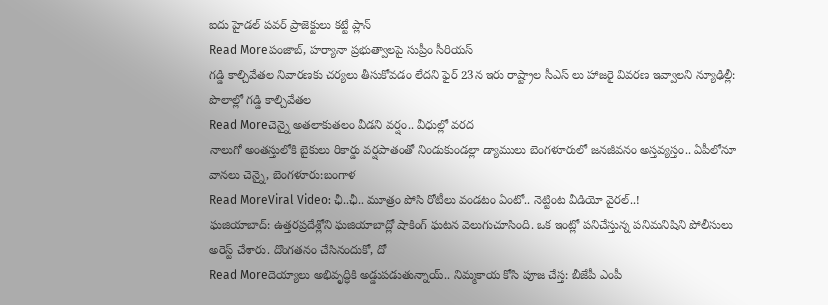ఐదు హైడల్ పవర్ ప్రాజెక్టులు కట్టే ప్లాన్
Read Moreపంజాబ్, హర్యానా ప్రభుత్వాలపై సుప్రీం సీరియస్
గడ్డి కాల్చివేతల నివారణకు చర్యలు తీసుకోవడం లేదని ఫైర్ 23న ఇరు రాష్ట్రాల సీఎస్ లు హాజరై వివరణ ఇవ్వాలని న్యూఢిల్లీ: పొలాల్లో గడ్డి కాల్చివేతల
Read Moreచెన్నై అతలాకుతలం వీడని వర్షం.. వీధుల్లో వరద
నాలుగో అంతస్తులోకి బైకులు రికార్డు వర్షపాతంతో నిండుకుండల్లా డ్యాములు బెంగళూరులో జనజీవనం అస్తవ్యస్తం.. ఏపీలోనూ వానలు చెన్నై, బెంగళూరు:బంగాళ
Read MoreViral Video: ఛీ..ఛీ.. మూత్రం పోసి రోటీలు వండటం ఏంటో.. నెట్టింట వీడియో వైరల్..!
ఘజియాబాద్: ఉత్తరప్రదేశ్లోని ఘజియాబాద్లో షాకింగ్ ఘటన వెలుగుచూసింది. ఒక ఇంట్లో పనిచేస్తున్న పనిమనిషిని పోలీసులు అరెస్ట్ చేశారు. దొంగతనం చేసినందుకో, దో
Read Moreదెయ్యాలు అభివృద్ధికి అడ్డుపడుతున్నాయ్.. నిమ్మకాయ కోసి పూజ చేస్త: బీజేపీ ఎంపీ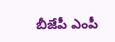బీజేపీ ఎంపీ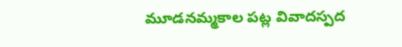మూడనమ్మకాల పట్ల వివాదస్పద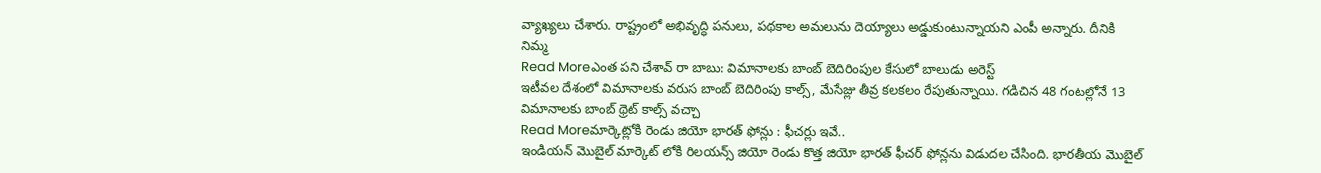వ్యాఖ్యలు చేశారు. రాష్ట్రంలో అభివృద్ధి పనులు, పథకాల అమలును దెయ్యాలు అడ్డుకుంటున్నాయని ఎంపీ అన్నారు. దీనికి నిమ్మ
Read Moreఎంత పని చేశావ్ రా బాబు: విమానాలకు బాంబ్ బెదిరింపుల కేసులో బాలుడు అరెస్ట్
ఇటీవల దేశంలో విమానాలకు వరుస బాంబ్ బెదిరింపు కాల్స్, మేసేజ్లు తీవ్ర కలకలం రేపుతున్నాయి. గడిచిన 48 గంటల్లోనే 13 విమానాలకు బాంబ్ థ్రెట్ కాల్స్ వచ్చా
Read Moreమార్కెట్లోకి రెండు జియో భారత్ ఫోన్లు : ఫీచర్లు ఇవే..
ఇండియన్ మొబైల్ మార్కెట్ లోకి రిలయన్స్ జియో రెండు కొత్త జియో భారత్ ఫీచర్ ఫోన్లను విడుదల చేసింది. భారతీయ మొబైల్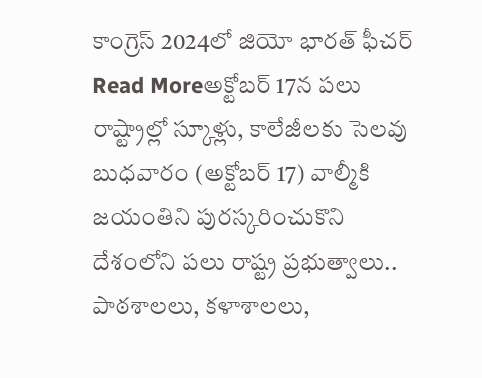కాంగ్రెస్ 2024లో జియో భారత్ ఫీచర్
Read Moreఅక్టోబర్ 17న పలు రాష్ట్రాల్లో స్కూళ్లు, కాలేజీలకు సెలవు
బుధవారం (అక్టోబర్ 17) వాల్మీకి జయంతిని పురస్కరించుకొని దేశంలోని పలు రాష్ట్ర ప్రభుత్వాలు.. పాఠశాలలు, కళాశాలలు,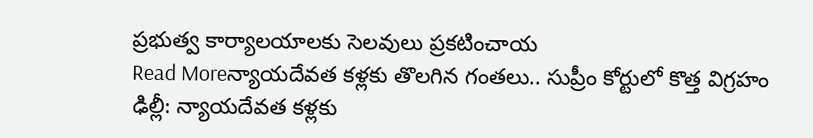ప్రభుత్వ కార్యాలయాలకు సెలవులు ప్రకటించాయ
Read Moreన్యాయదేవత కళ్లకు తొలగిన గంతలు.. సుప్రీం కోర్టులో కొత్త విగ్రహం
ఢిల్లీ: న్యాయదేవత కళ్లకు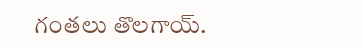గంతలు తొలగాయ్.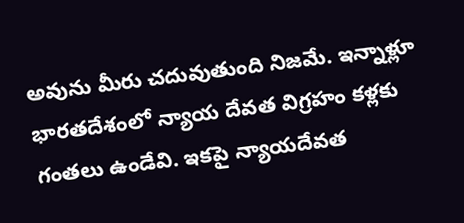అవును మీరు చదువుతుంది నిజమే. ఇన్నాళ్లూ భారతదేశంలో న్యాయ దేవత విగ్రహం కళ్లకు గంతలు ఉండేవి. ఇకపై న్యాయదేవత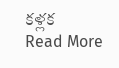కళ్లక
Read More